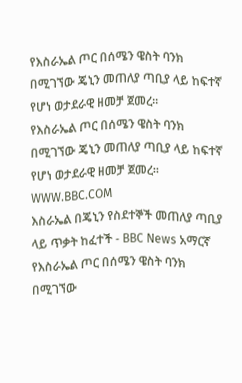የእስራኤል ጦር በሰሜን ዌስት ባንክ በሚገኘው ጄኒን መጠለያ ጣቢያ ላይ ከፍተኛ የሆነ ወታደራዊ ዘመቻ ጀመረ።
የእስራኤል ጦር በሰሜን ዌስት ባንክ በሚገኘው ጄኒን መጠለያ ጣቢያ ላይ ከፍተኛ የሆነ ወታደራዊ ዘመቻ ጀመረ።
WWW.BBC.COM
እስራኤል በጄኒን የስደተኞች መጠለያ ጣቢያ ላይ ጥቃት ከፈተች - BBC News አማርኛ
የእስራኤል ጦር በሰሜን ዌስት ባንክ በሚገኘው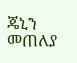ጄኒን መጠለያ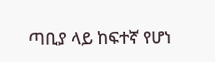ጣቢያ ላይ ከፍተኛ የሆነ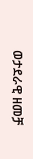ወታደራዊ ዘመቻ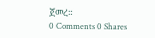ጀመረ።
0 Comments 0 Shares